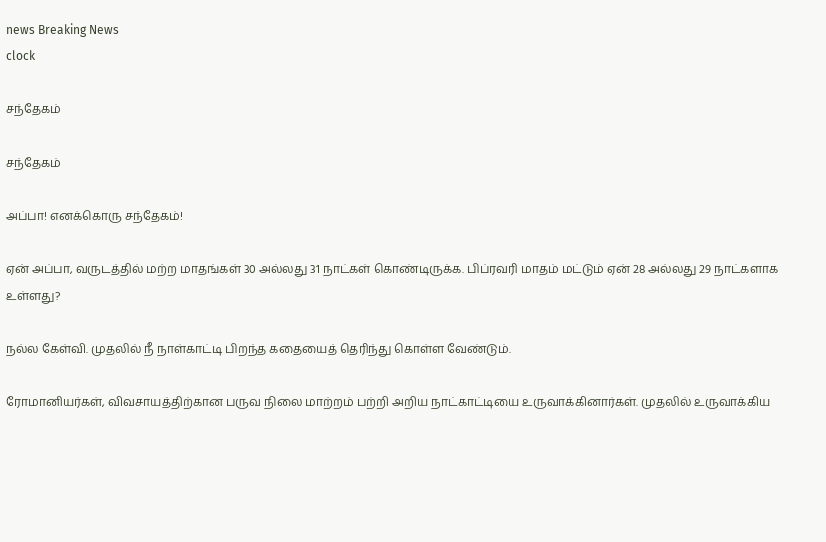news Breaking News
clock

சந்தேகம்

சந்தேகம்

அப்பா! எனக்கொரு சந்தேகம்!

ஏன் அப்பா, வருடத்தில் மற்ற மாதங்கள் 30 அல்லது 31 நாட்கள் கொண்டிருக்க. பிப்ரவரி மாதம் மட்டும் ஏன் 28 அல்லது 29 நாட்களாக உள்ளது?

நல்ல கேள்வி. முதலில் நீ நாள்காட்டி பிறந்த கதையைத் தெரிந்து கொள்ள வேண்டும்.

ரோமானியர்கள், விவசாயத்திற்கான பருவ நிலை மாற்றம் பற்றி அறிய நாட்காட்டியை உருவாக்கினார்கள். முதலில் உருவாக்கிய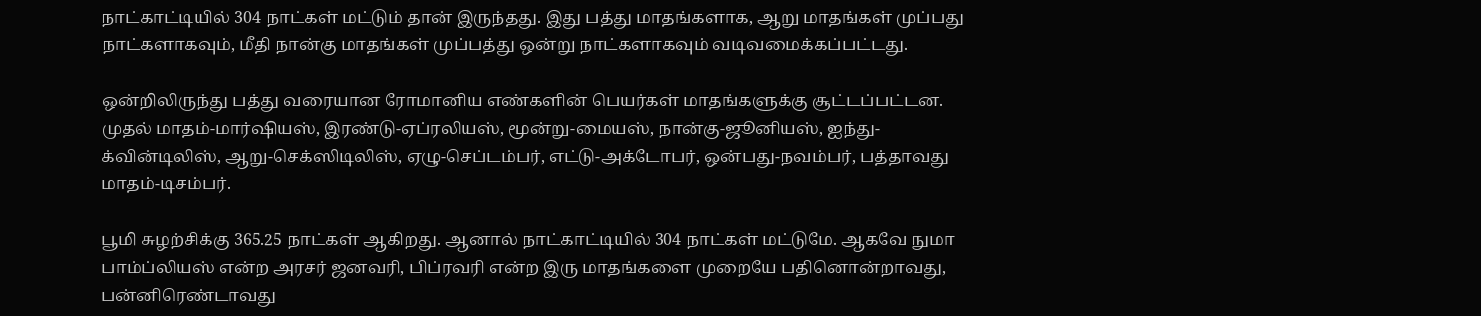நாட்காட்டியில் 304 நாட்கள் மட்டும் தான் இருந்தது. இது பத்து மாதங்களாக, ஆறு மாதங்கள் முப்பது நாட்களாகவும், மீதி நான்கு மாதங்கள் முப்பத்து ஒன்று நாட்களாகவும் வடிவமைக்கப்பட்டது.

ஒன்றிலிருந்து பத்து வரையான ரோமானிய எண்களின் பெயர்கள் மாதங்களுக்கு சூட்டப்பட்டன. முதல் மாதம்-மார்ஷியஸ், இரண்டு-ஏப்ரலியஸ், மூன்று-மையஸ், நான்கு-ஜூனியஸ், ஐந்து-க்வின்டிலிஸ், ஆறு-செக்ஸிடிலிஸ், ஏழு-செப்டம்பர், எட்டு-அக்டோபர், ஒன்பது-நவம்பர், பத்தாவது மாதம்-டிசம்பர்.

பூமி சுழற்சிக்கு 365.25 நாட்கள் ஆகிறது. ஆனால் நாட்காட்டியில் 304 நாட்கள் மட்டுமே. ஆகவே நுமா பாம்ப்லியஸ் என்ற அரசர் ஜனவரி, பிப்ரவரி என்ற இரு மாதங்களை முறையே பதினொன்றாவது, பன்னிரெண்டாவது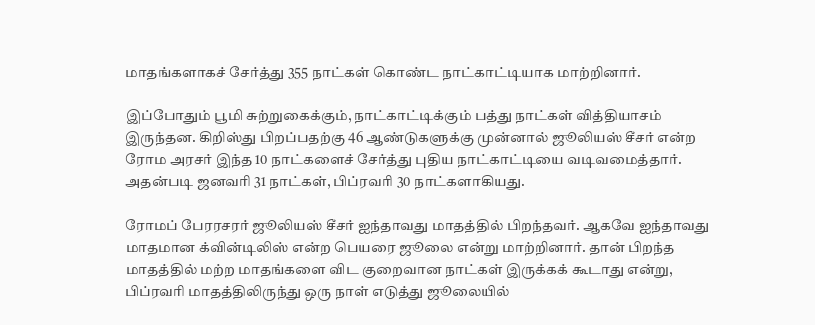மாதங்களாகச் சேர்த்து 355 நாட்கள் கொண்ட நாட்காட்டியாக மாற்றினார்.

இப்போதும் பூமி சுற்றுகைக்கும், நாட்காட்டிக்கும் பத்து நாட்கள் வித்தியாசம் இருந்தன. கிறிஸ்து பிறப்பதற்கு 46 ஆண்டுகளுக்கு முன்னால் ஜூலியஸ் சீசர் என்ற ரோம அரசர் இந்த 10 நாட்களைச் சேர்த்து புதிய நாட்காட்டியை வடிவமைத்தார். அதன்படி ஜனவரி 31 நாட்கள், பிப்ரவரி 30 நாட்களாகியது.

ரோமப் பேரரசரர் ஜூலியஸ் சீசர் ஐந்தாவது மாதத்தில் பிறந்தவர். ஆகவே ஐந்தாவது மாதமான க்வின்டிலிஸ் என்ற பெயரை ஜூலை என்று மாற்றினார். தான் பிறந்த மாதத்தில் மற்ற மாதங்களை விட குறைவான நாட்கள் இருக்கக் கூடாது என்று, பிப்ரவரி மாதத்திலிருந்து ஒரு நாள் எடுத்து ஜூலையில்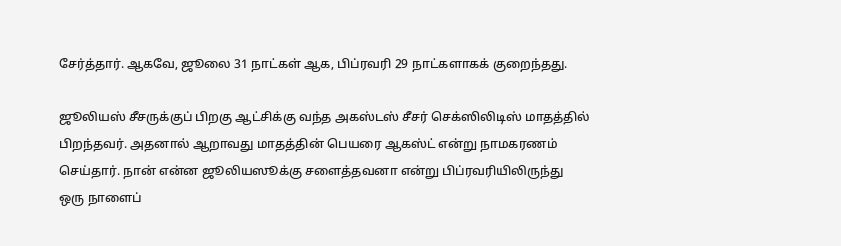சேர்த்தார். ஆகவே, ஜூலை 31 நாட்கள் ஆக, பிப்ரவரி 29 நாட்களாகக் குறைந்தது.

ஜூலியஸ் சீசருக்குப் பிறகு ஆட்சிக்கு வந்த அகஸ்டஸ் சீசர் செக்ஸிலிடிஸ் மாதத்தில் பிறந்தவர். அதனால் ஆறாவது மாதத்தின் பெயரை ஆகஸ்ட் என்று நாமகரணம் செய்தார். நான் என்ன ஜூலியஸூக்கு சளைத்தவனா என்று பிப்ரவரியிலிருந்து ஒரு நாளைப்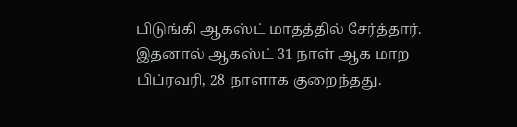பிடுங்கி ஆகஸ்ட் மாதத்தில் சேர்த்தார். இதனால் ஆகஸ்ட் 31 நாள் ஆக மாற பிப்ரவரி, 28 நாளாக குறைந்தது.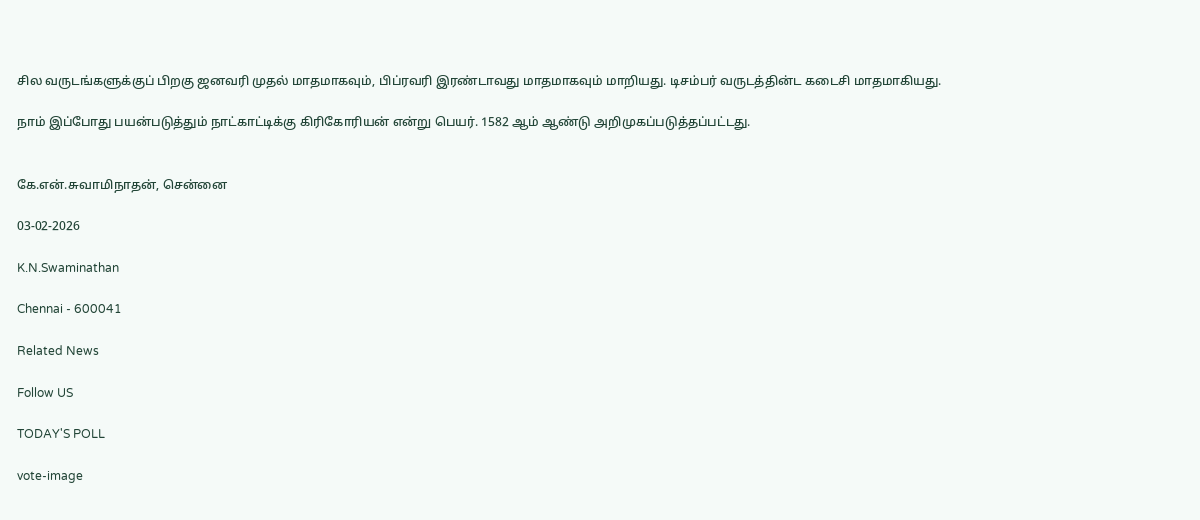சில வருடங்களுக்குப் பிறகு ஜனவரி முதல் மாதமாகவும், பிப்ரவரி இரண்டாவது மாதமாகவும் மாறியது. டிசம்பர் வருடத்தின்ட கடைசி மாதமாகியது.

நாம் இப்போது பயன்படுத்தும் நாட்காட்டிக்கு கிரிகோரியன் என்று பெயர். 1582 ஆம் ஆண்டு அறிமுகப்படுத்தப்பட்டது.


கே.என்.சுவாமிநாதன், சென்னை

03-02-2026

K.N.Swaminathan

Chennai - 600041

Related News

Follow US

TODAY'S POLL

vote-image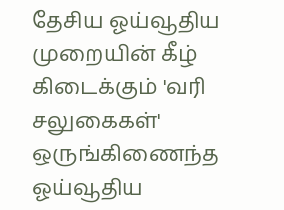தேசிய ஓய்வூதிய முறையின் கீழ் கிடைக்கும் 'வரி சலுகைகள்' ஒருங்கிணைந்த ஓய்வூதிய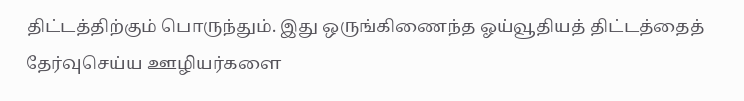திட்டத்திற்கும் பொருந்தும். இது ஒருங்கிணைந்த ஓய்வூதியத் திட்டத்தைத் தேர்வுசெய்ய ஊழியர்களை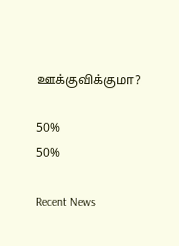ஊக்குவிக்குமா?

50%
50%

Recent News